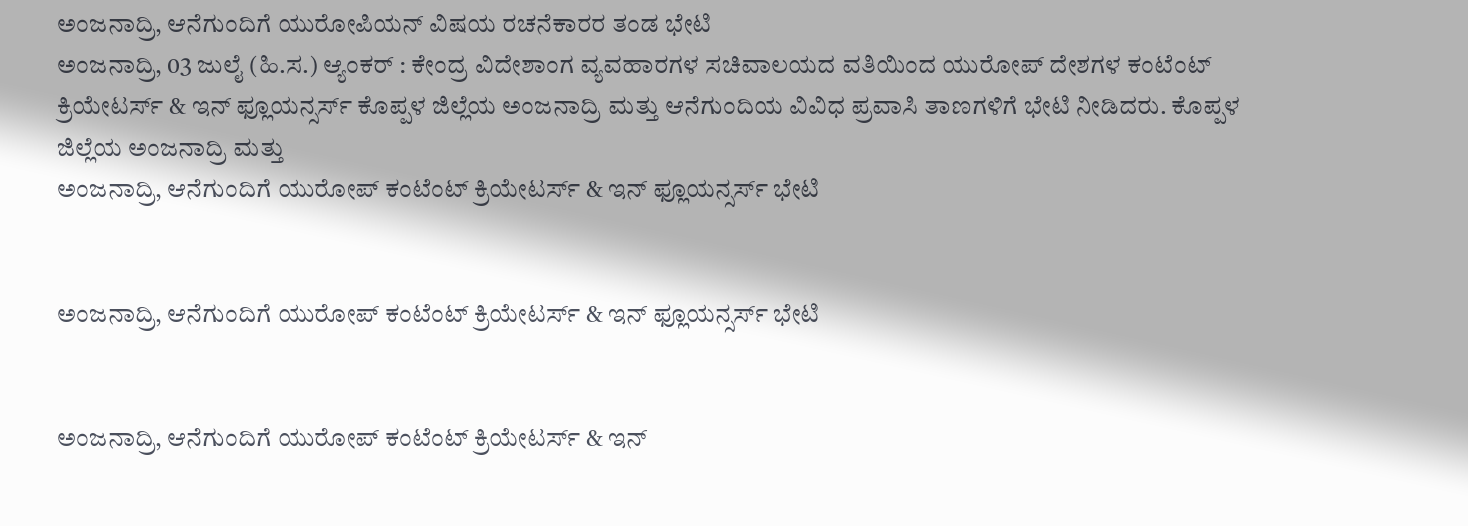ಅಂಜನಾದ್ರಿ, ಆನೆಗುಂದಿಗೆ ಯುರೋಪಿಯನ್ ವಿಷಯ ರಚನೆಕಾರರ ತಂಡ ಭೇಟಿ
ಅಂಜನಾದ್ರಿ, 03 ಜುಲೈ (ಹಿ.ಸ.) ಆ್ಯಂಕರ್ : ಕೇಂದ್ರ ವಿದೇಶಾಂಗ ವ್ಯವಹಾರಗಳ ಸಚಿವಾಲಯದ ವತಿಯಿಂದ ಯುರೋಪ್ ದೇಶಗಳ ಕಂಟೆಂಟ್ ಕ್ರಿಯೇಟರ್ಸ್ & ಇನ್ ಫ್ಲೂಯನ್ಸರ್ಸ್ ಕೊಪ್ಪಳ ಜಿಲ್ಲೆಯ ಅಂಜನಾದ್ರಿ ಮತ್ತು ಆನೆಗುಂದಿಯ ವಿವಿಧ ಪ್ರವಾಸಿ ತಾಣಗಳಿಗೆ ಭೇಟಿ ನೀಡಿದರು. ಕೊಪ್ಪಳ ಜಿಲ್ಲೆಯ ಅಂಜನಾದ್ರಿ ಮತ್ತು
ಅಂಜನಾದ್ರಿ, ಆನೆಗುಂದಿಗೆ ಯುರೋಪ್ ಕಂಟೆಂಟ್ ಕ್ರಿಯೇಟರ್ಸ್ & ಇನ್ ಫ್ಲೂಯನ್ಸರ್ಸ್ ಭೇಟಿ


ಅಂಜನಾದ್ರಿ, ಆನೆಗುಂದಿಗೆ ಯುರೋಪ್ ಕಂಟೆಂಟ್ ಕ್ರಿಯೇಟರ್ಸ್ & ಇನ್ ಫ್ಲೂಯನ್ಸರ್ಸ್ ಭೇಟಿ


ಅಂಜನಾದ್ರಿ, ಆನೆಗುಂದಿಗೆ ಯುರೋಪ್ ಕಂಟೆಂಟ್ ಕ್ರಿಯೇಟರ್ಸ್ & ಇನ್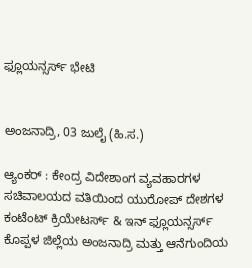ಫ್ಲೂಯನ್ಸರ್ಸ್ ಭೇಟಿ


ಅಂಜನಾದ್ರಿ, 03 ಜುಲೈ (ಹಿ.ಸ.)

ಆ್ಯಂಕರ್ : ಕೇಂದ್ರ ವಿದೇಶಾಂಗ ವ್ಯವಹಾರಗಳ ಸಚಿವಾಲಯದ ವತಿಯಿಂದ ಯುರೋಪ್ ದೇಶಗಳ ಕಂಟೆಂಟ್ ಕ್ರಿಯೇಟರ್ಸ್ & ಇನ್ ಫ್ಲೂಯನ್ಸರ್ಸ್ ಕೊಪ್ಪಳ ಜಿಲ್ಲೆಯ ಅಂಜನಾದ್ರಿ ಮತ್ತು ಆನೆಗುಂದಿಯ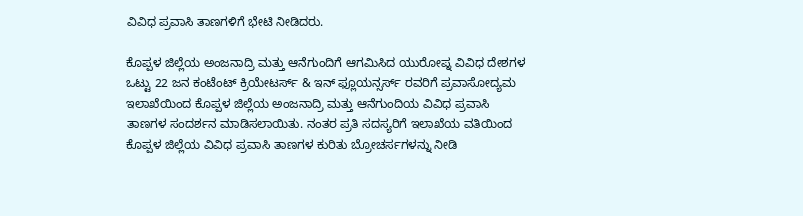ವಿವಿಧ ಪ್ರವಾಸಿ ತಾಣಗಳಿಗೆ ಭೇಟಿ ನೀಡಿದರು.

ಕೊಪ್ಪಳ ಜಿಲ್ಲೆಯ ಅಂಜನಾದ್ರಿ ಮತ್ತು ಆನೆಗುಂದಿಗೆ ಆಗಮಿಸಿದ ಯುರೋಪ್ನ ವಿವಿಧ ದೇಶಗಳ ಒಟ್ಟು 22 ಜನ ಕಂಟೆಂಟ್ ಕ್ರಿಯೇಟರ್ಸ್ & ಇನ್ ಫ್ಲೂಯನ್ಸರ್ಸ್ ರವರಿಗೆ ಪ್ರವಾಸೋದ್ಯಮ ಇಲಾಖೆಯಿಂದ ಕೊಪ್ಪಳ ಜಿಲ್ಲೆಯ ಅಂಜನಾದ್ರಿ ಮತ್ತು ಆನೆಗುಂದಿಯ ವಿವಿಧ ಪ್ರವಾಸಿ ತಾಣಗಳ ಸಂದರ್ಶನ ಮಾಡಿಸಲಾಯಿತು. ನಂತರ ಪ್ರತಿ ಸದಸ್ಯರಿಗೆ ಇಲಾಖೆಯ ವತಿಯಿಂದ ಕೊಪ್ಪಳ ಜಿಲ್ಲೆಯ ವಿವಿಧ ಪ್ರವಾಸಿ ತಾಣಗಳ ಕುರಿತು ಬ್ರೋಚರ್ಸಗಳನ್ನು ನೀಡಿ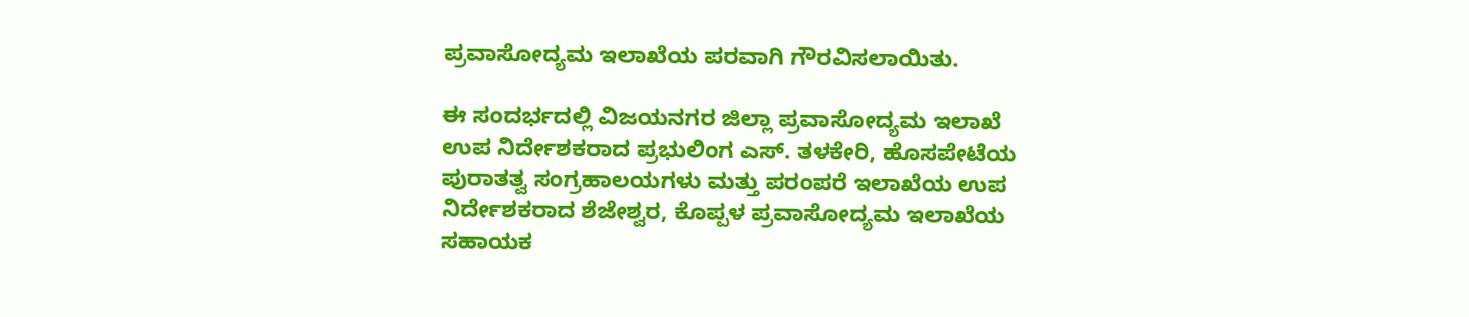ಪ್ರವಾಸೋದ್ಯಮ ಇಲಾಖೆಯ ಪರವಾಗಿ ಗೌರವಿಸಲಾಯಿತು.

ಈ ಸಂದರ್ಭದಲ್ಲಿ ವಿಜಯನಗರ ಜಿಲ್ಲಾ ಪ್ರವಾಸೋದ್ಯಮ ಇಲಾಖೆ ಉಪ ನಿರ್ದೇಶಕರಾದ ಪ್ರಭುಲಿಂಗ ಎಸ್. ತಳಕೇರಿ, ಹೊಸಪೇಟೆಯ ಪುರಾತತ್ವ ಸಂಗ್ರಹಾಲಯಗಳು ಮತ್ತು ಪರಂಪರೆ ಇಲಾಖೆಯ ಉಪ ನಿರ್ದೇಶಕರಾದ ಶೆಜೇಶ್ವರ, ಕೊಪ್ಪಳ ಪ್ರವಾಸೋದ್ಯಮ ಇಲಾಖೆಯ ಸಹಾಯಕ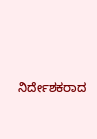ನಿರ್ದೇಶಕರಾದ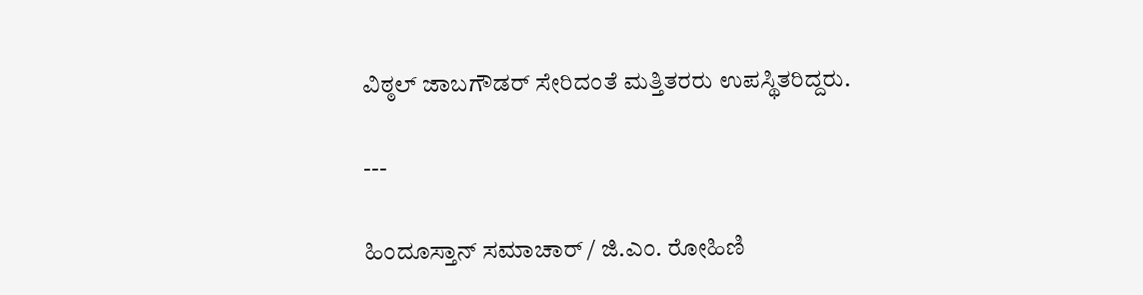ವಿಠ್ಠಲ್ ಜಾಬಗೌಡರ್ ಸೇರಿದಂತೆ ಮತ್ತಿತರರು ಉಪಸ್ಥಿತರಿದ್ದರು.

---

ಹಿಂದೂಸ್ತಾನ್ ಸಮಾಚಾರ್ / ಜಿ.ಎಂ. ರೋಹಿಣಿ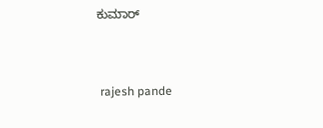ಕುಮಾರ್


 rajesh pande